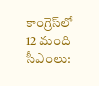కాంగ్రెస్‌లో 12 మంది సీఎంలు: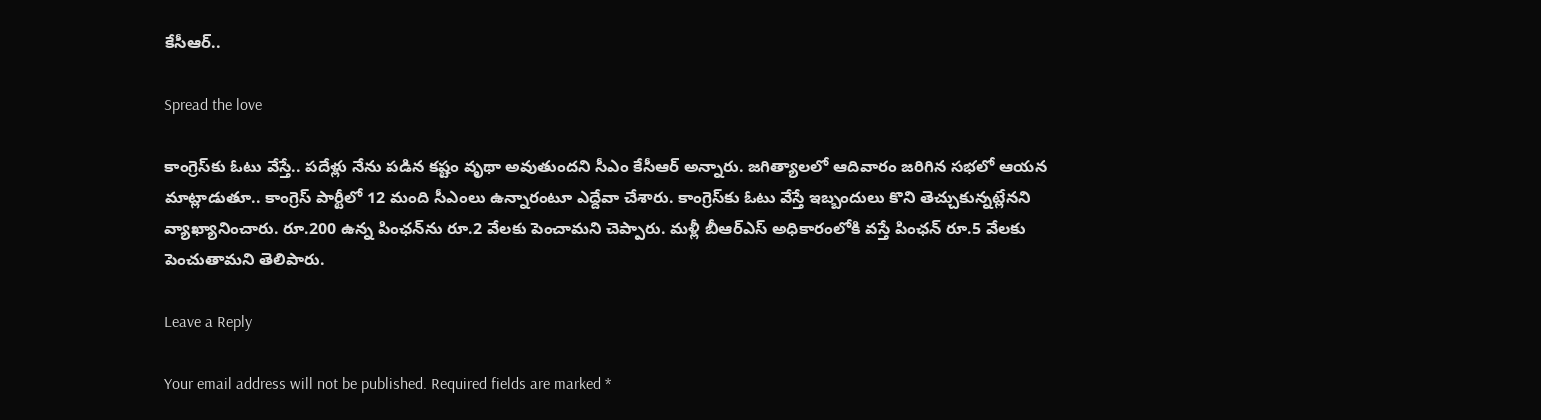కేసీఆర్‌..

Spread the love

కాంగ్రెస్‌కు ఓటు వేస్తే.. పదేళ్లు నేను పడిన కష్టం వృథా అవుతుందని సీఎం కేసీఆర్ అన్నారు. జగిత్యాలలో ఆదివారం జ‌రిగిన స‌భ‌లో ఆయ‌న మాట్లాడుతూ.. కాంగ్రెస్‌ పార్టీలో 12 మంది సీఎంలు ఉన్నారంటూ ఎద్దేవా చేశారు. కాంగ్రెస్‌కు ఓటు వేస్తే ఇబ్బందులు కొని తెచ్చుకున్నట్లేన‌ని వ్యాఖ్యానించారు. రూ.200 ఉన్న పింఛన్‌ను రూ.2 వేలకు పెంచామ‌ని చెప్పారు. మళ్లీ బీఆర్ఎస్‌ అధికారంలోకి వస్తే పింఛన్‌ రూ.5 వేలకు పెంచుతామ‌ని తెలిపారు.

Leave a Reply

Your email address will not be published. Required fields are marked *